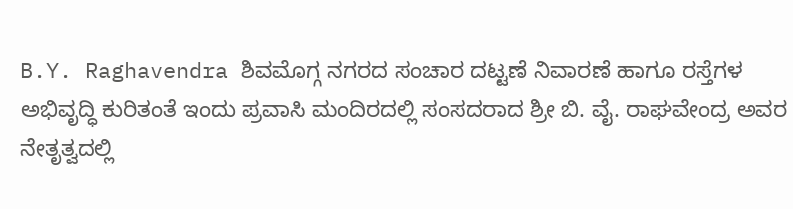B.Y. Raghavendra ಶಿವಮೊಗ್ಗ ನಗರದ ಸಂಚಾರ ದಟ್ಟಣೆ ನಿವಾರಣೆ ಹಾಗೂ ರಸ್ತೆಗಳ ಅಭಿವೃದ್ಧಿ ಕುರಿತಂತೆ ಇಂದು ಪ್ರವಾಸಿ ಮಂದಿರದಲ್ಲಿ ಸಂಸದರಾದ ಶ್ರೀ ಬಿ. ವೈ. ರಾಘವೇಂದ್ರ ಅವರ ನೇತೃತ್ವದಲ್ಲಿ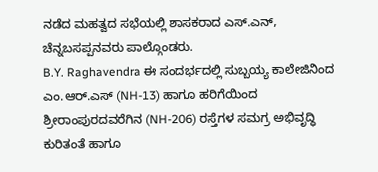ನಡೆದ ಮಹತ್ವದ ಸಭೆಯಲ್ಲಿ ಶಾಸಕರಾದ ಎಸ್.ಎನ್, ಚೆನ್ನಬಸಪ್ಪನವರು ಪಾಲ್ಗೊಂಡರು.
B.Y. Raghavendra ಈ ಸಂದರ್ಭದಲ್ಲಿ ಸುಬ್ಬಯ್ಯ ಕಾಲೇಜಿನಿಂದ ಎಂ.ಆರ್.ಎಸ್ (NH-13) ಹಾಗೂ ಹರಿಗೆಯಿಂದ ಶ್ರೀರಾಂಪುರದವರೆಗಿನ (NH-206) ರಸ್ತೆಗಳ ಸಮಗ್ರ ಅಭಿವೃದ್ಧಿ ಕುರಿತಂತೆ ಹಾಗೂ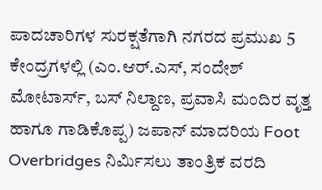ಪಾದಚಾರಿಗಳ ಸುರಕ್ಷತೆಗಾಗಿ ನಗರದ ಪ್ರಮುಖ 5 ಕೇಂದ್ರಗಳಲ್ಲಿ (ಎಂ.ಆರ್.ಎಸ್, ಸಂದೇಶ್ ಮೋಟಾರ್ಸ್, ಬಸ್ ನಿಲ್ದಾಣ, ಪ್ರವಾಸಿ ಮಂದಿರ ವೃತ್ತ ಹಾಗೂ ಗಾಡಿಕೊಪ್ಪ) ಜಪಾನ್ ಮಾದರಿಯ Foot Overbridges ನಿರ್ಮಿಸಲು ತಾಂತ್ರಿಕ ವರದಿ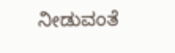ನೀಡುವಂತೆ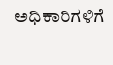ಅಧಿಕಾರಿಗಳಿಗೆ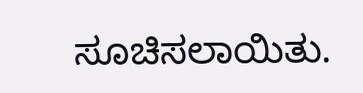ಸೂಚಿಸಲಾಯಿತು.